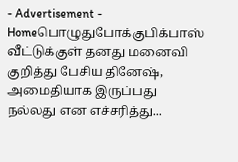- Advertisement -
Homeபொழுதுபோக்குபிக்பாஸ் வீட்டுக்குள் தனது மனைவி குறித்து பேசிய தினேஷ், அமைதியாக இருப்பது நல்லது என எச்சரித்து...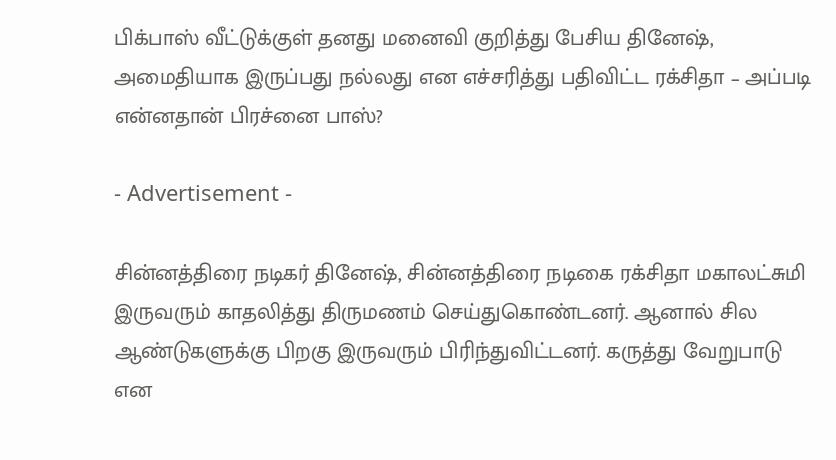பிக்பாஸ் வீட்டுக்குள் தனது மனைவி குறித்து பேசிய தினேஷ், அமைதியாக இருப்பது நல்லது என எச்சரித்து பதிவிட்ட ரக்சிதா – அப்படி என்னதான் பிரச்னை பாஸ்?

- Advertisement -

சின்னத்திரை நடிகர் தினேஷ், சின்னத்திரை நடிகை ரக்சிதா மகாலட்சுமி இருவரும் காதலித்து திருமணம் செய்துகொண்டனர். ஆனால் சில ஆண்டுகளுக்கு பிறகு இருவரும் பிரிந்துவிட்டனர். கருத்து வேறுபாடு என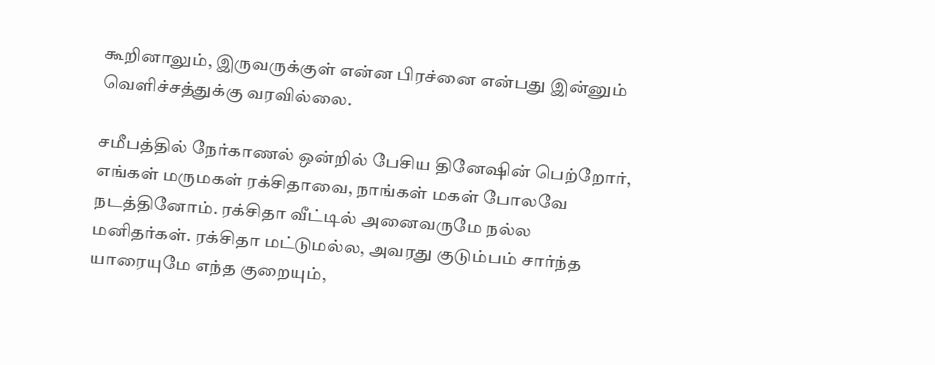கூறினாலும், இருவருக்குள் என்ன பிரச்னை என்பது இன்னும் வெளிச்சத்துக்கு வரவில்லை.

சமீபத்தில் நேர்காணல் ஒன்றில் பேசிய தினேஷின் பெற்றோர், எங்கள் மருமகள் ரக்சிதாவை, நாங்கள் மகள் போலவே நடத்தினோம். ரக்சிதா வீட்டில் அனைவருமே நல்ல மனிதர்கள். ரக்சிதா மட்டுமல்ல, அவரது குடும்பம் சார்ந்த யாரையுமே எந்த குறையும்,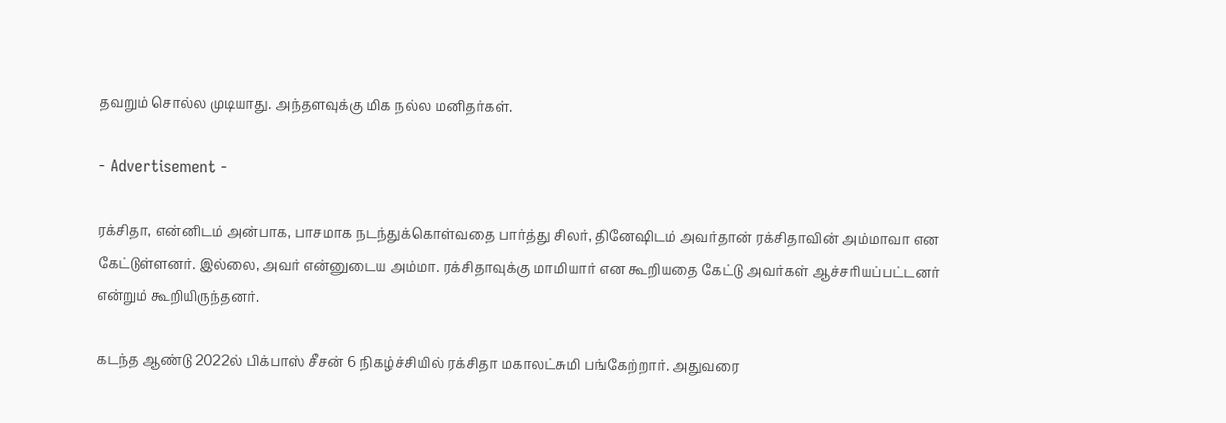தவறும் சொல்ல முடியாது. அந்தளவுக்கு மிக நல்ல மனிதர்கள்.

- Advertisement -

ரக்சிதா, என்னிடம் அன்பாக, பாசமாக நடந்துக்கொள்வதை பார்த்து சிலர், தினேஷிடம் அவர்தான் ரக்சிதாவின் அம்மாவா என கேட்டுள்ளனர். இல்லை, அவர் என்னுடைய அம்மா. ரக்சிதாவுக்கு மாமியார் என கூறியதை கேட்டு அவர்கள் ஆச்சரியப்பட்டனர் என்றும் கூறியிருந்தனர்.

கடந்த ஆண்டு 2022ல் பிக்பாஸ் சீசன் 6 நிகழ்ச்சியில் ரக்சிதா மகாலட்சுமி பங்கேற்றார். அதுவரை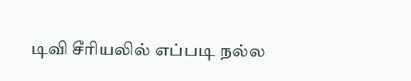டிவி சீரியலில் எப்படி நல்ல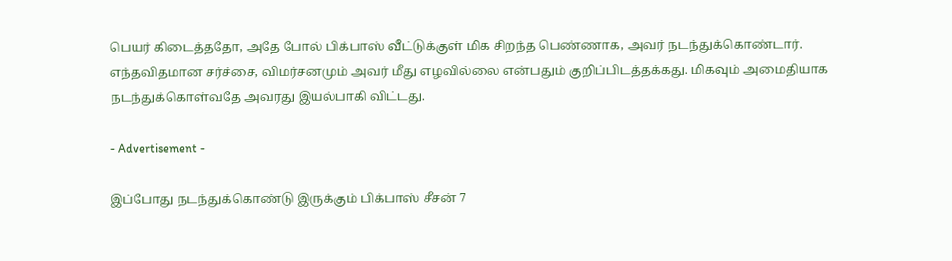பெயர் கிடைத்ததோ, அதே போல் பிக்பாஸ் வீட்டுக்குள் மிக சிறந்த பெண்ணாக, அவர் நடந்துக்கொண்டார். எந்தவிதமான சர்ச்சை, விமர்சனமும் அவர் மீது எழவில்லை என்பதும் குறிப்பிடத்தக்கது. மிகவும் அமைதியாக நடந்துக்கொள்வதே அவரது இயல்பாகி விட்டது.

- Advertisement -

இப்போது நடந்துக்கொண்டு இருக்கும் பிக்பாஸ் சீசன் 7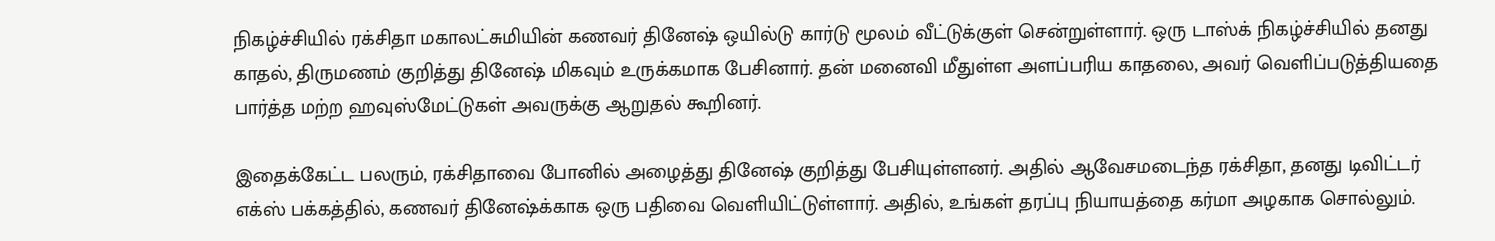நிகழ்ச்சியில் ரக்சிதா மகாலட்சுமியின் கணவர் தினேஷ் ஒயில்டு கார்டு மூலம் வீட்டுக்குள் சென்றுள்ளார். ஒரு டாஸ்க் நிகழ்ச்சியில் தனது காதல், திருமணம் குறித்து தினேஷ் மிகவும் உருக்கமாக பேசினார். தன் மனைவி மீதுள்ள அளப்பரிய காதலை, அவர் வெளிப்படுத்தியதை பார்த்த மற்ற ஹவுஸ்மேட்டுகள் அவருக்கு ஆறுதல் கூறினர்.

இதைக்கேட்ட பலரும், ரக்சிதாவை போனில் அழைத்து தினேஷ் குறித்து பேசியுள்ளனர். அதில் ஆவேசமடைந்த ரக்சிதா, தனது டிவிட்டர் எக்ஸ் பக்கத்தில், கணவர் தினேஷ்க்காக ஒரு பதிவை வெளியிட்டுள்ளார். அதில், உங்கள் தரப்பு நியாயத்தை கர்மா அழகாக சொல்லும்.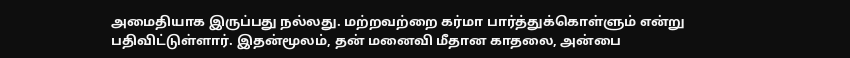அமைதியாக இருப்பது நல்லது. மற்றவற்றை கர்மா பார்த்துக்கொள்ளும் என்று பதிவிட்டுள்ளார். இதன்மூலம், தன் மனைவி மீதான காதலை, அன்பை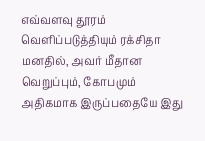எவ்வளவு தூரம் வெளிப்படுத்தியும் ரக்சிதா மனதில், அவர் மீதான வெறுப்பும், கோபமும் அதிகமாக இருப்பதையே இது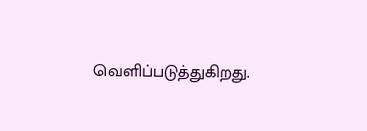வெளிப்படுத்துகிறது.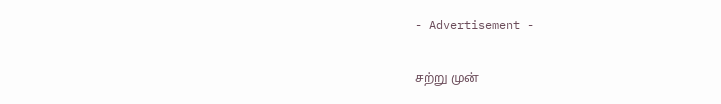- Advertisement -

சற்று முன்